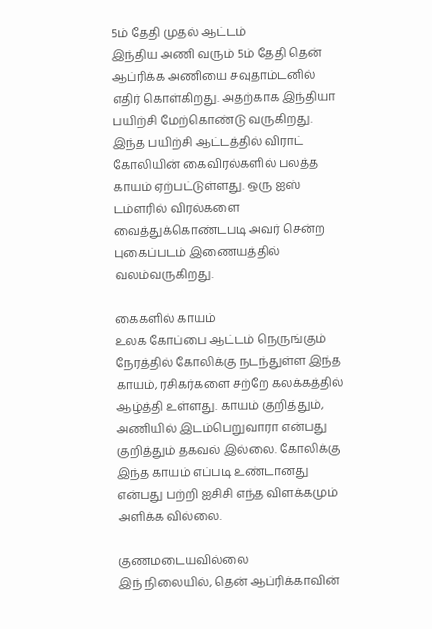5ம் தேதி முதல் ஆட்டம்
இந்திய அணி வரும் 5ம் தேதி தென் ஆப்ரிக்க அணியை சவுதாம்டனில் எதிர் கொள்கிறது. அதற்காக இந்தியா பயிற்சி மேற்கொண்டு வருகிறது. இந்த பயிற்சி ஆட்டத்தில் விராட் கோலியின் கைவிரல்களில் பலத்த காயம் ஏற்பட்டுள்ளது. ஒரு ஐஸ் டம்ளரில் விரல்களை வைத்துக்கொண்டபடி அவர் சென்ற புகைப்படம் இணையத்தில் வலம்வருகிறது.

கைகளில் காயம்
உலக கோப்பை ஆட்டம் நெருங்கும் நேரத்தில் கோலிக்கு நடந்துள்ள இந்த காயம், ரசிகர்களை சற்றே கலக்கத்தில் ஆழ்த்தி உள்ளது. காயம் குறித்தும், அணியில் இடம்பெறுவாரா என்பது குறித்தும் தகவல் இல்லை. கோலிக்கு இந்த காயம் எப்படி உண்டானது என்பது பற்றி ஐசிசி எந்த விளக்கமும் அளிக்க வில்லை.

குணமடையவில்லை
இந் நிலையில், தென் ஆப்ரிக்காவின்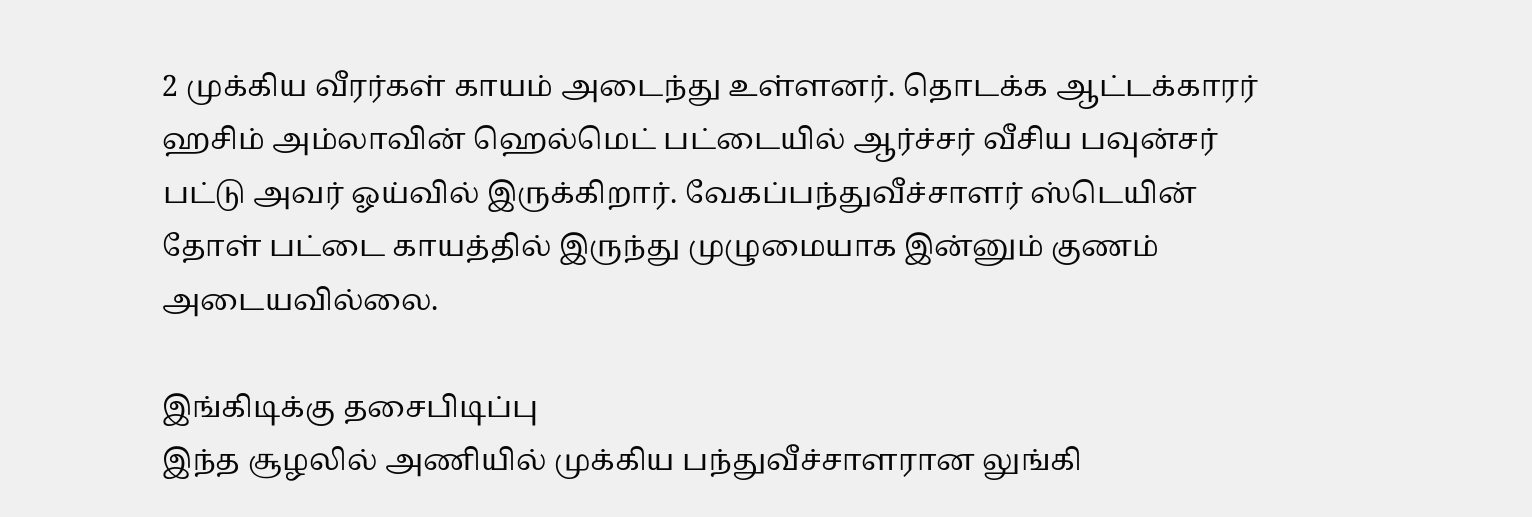2 முக்கிய வீரர்கள் காயம் அடைந்து உள்ளனர். தொடக்க ஆட்டக்காரர் ஹசிம் அம்லாவின் ஹெல்மெட் பட்டையில் ஆர்ச்சர் வீசிய பவுன்சர் பட்டு அவர் ஓய்வில் இருக்கிறார். வேகப்பந்துவீச்சாளர் ஸ்டெயின் தோள் பட்டை காயத்தில் இருந்து முழுமையாக இன்னும் குணம் அடையவில்லை.

இங்கிடிக்கு தசைபிடிப்பு
இந்த சூழலில் அணியில் முக்கிய பந்துவீச்சாளரான லுங்கி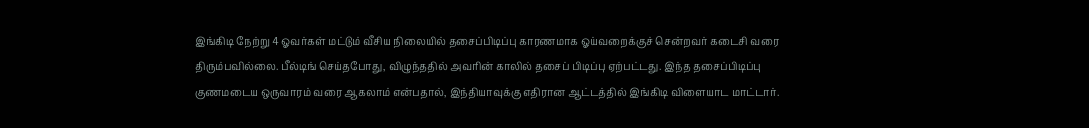இங்கிடி நேற்று 4 ஓவர்கள் மட்டும் வீசிய நிலையில் தசைப்பிடிப்பு காரணமாக ஓய்வறைக்குச் சென்றவர் கடைசி வரை திரும்பவில்லை. பீல்டிங் செய்தபோது, விழுந்ததில் அவரின் காலில் தசைப் பிடிப்பு ஏற்பட்டது. இந்த தசைப்பிடிப்பு குணமடைய ஒருவாரம் வரை ஆகலாம் என்பதால், இந்தியாவுக்கு எதிரான ஆட்டத்தில் இங்கிடி விளையாட மாட்டார்.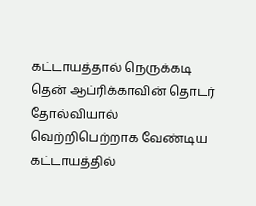கட்டாயத்தால் நெருக்கடி
தென் ஆப்ரிக்காவின் தொடர் தோல்வியால் வெற்றிபெற்றாக வேண்டிய கட்டாயத்தில்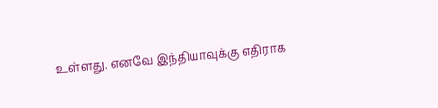உள்ளது. எனவே இந்தியாவுக்கு எதிராக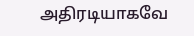அதிரடியாகவே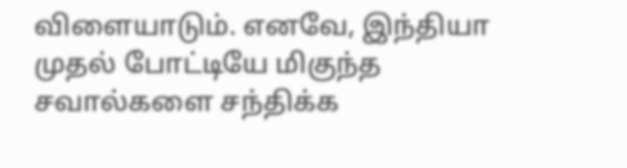விளையாடும். எனவே, இந்தியா முதல் போட்டியே மிகுந்த சவால்களை சந்திக்க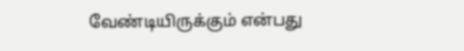வேண்டியிருக்கும் என்பது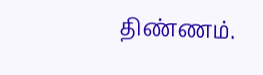திண்ணம்.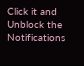Click it and Unblock the Notifications